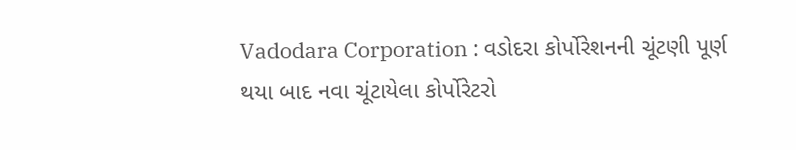Vadodara Corporation : વડોદરા કોર્પોરેશનની ચૂંટણી પૂર્ણ થયા બાદ નવા ચૂંટાયેલા કોર્પોરેટરો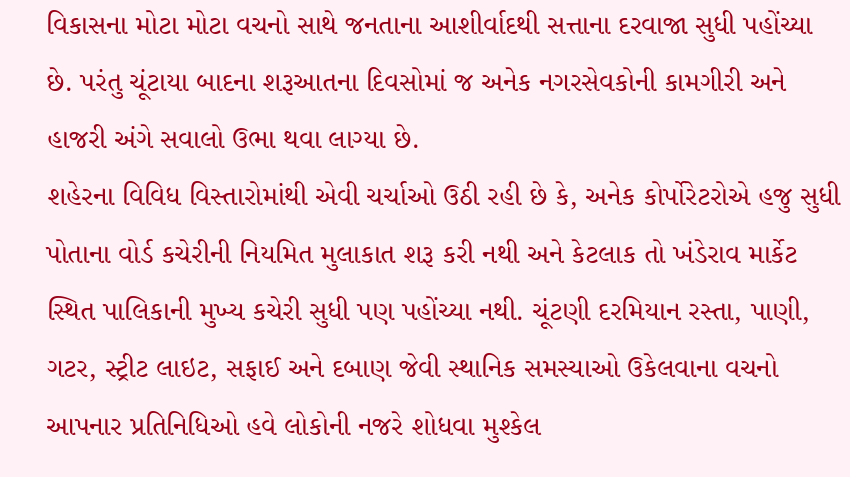વિકાસના મોટા મોટા વચનો સાથે જનતાના આશીર્વાદથી સત્તાના દરવાજા સુધી પહોંચ્યા છે. પરંતુ ચૂંટાયા બાદના શરૂઆતના દિવસોમાં જ અનેક નગરસેવકોની કામગીરી અને હાજરી અંગે સવાલો ઉભા થવા લાગ્યા છે.
શહેરના વિવિધ વિસ્તારોમાંથી એવી ચર્ચાઓ ઉઠી રહી છે કે, અનેક કોર્પોરેટરોએ હજુ સુધી પોતાના વોર્ડ કચેરીની નિયમિત મુલાકાત શરૂ કરી નથી અને કેટલાક તો ખંડેરાવ માર્કેટ સ્થિત પાલિકાની મુખ્ય કચેરી સુધી પણ પહોંચ્યા નથી. ચૂંટણી દરમિયાન રસ્તા, પાણી, ગટર, સ્ટ્રીટ લાઇટ, સફાઈ અને દબાણ જેવી સ્થાનિક સમસ્યાઓ ઉકેલવાના વચનો આપનાર પ્રતિનિધિઓ હવે લોકોની નજરે શોધવા મુશ્કેલ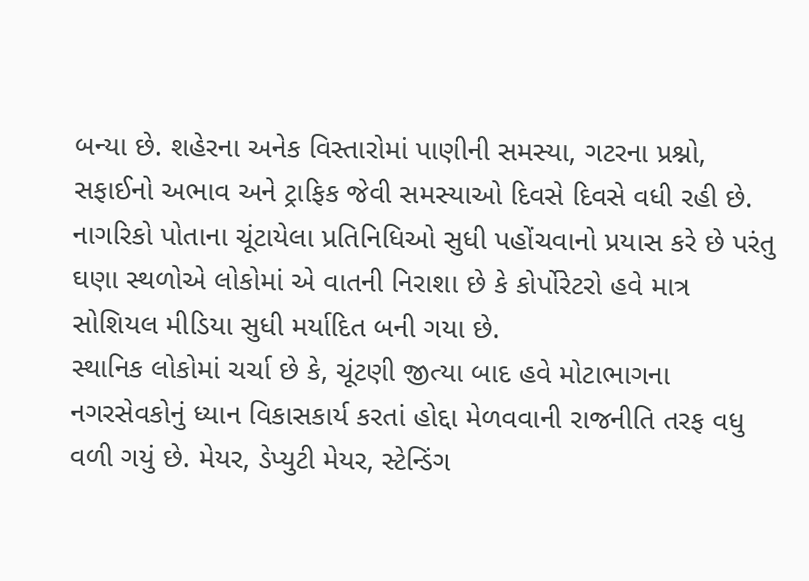બન્યા છે. શહેરના અનેક વિસ્તારોમાં પાણીની સમસ્યા, ગટરના પ્રશ્નો, સફાઈનો અભાવ અને ટ્રાફિક જેવી સમસ્યાઓ દિવસે દિવસે વધી રહી છે. નાગરિકો પોતાના ચૂંટાયેલા પ્રતિનિધિઓ સુધી પહોંચવાનો પ્રયાસ કરે છે પરંતુ ઘણા સ્થળોએ લોકોમાં એ વાતની નિરાશા છે કે કોર્પોરેટરો હવે માત્ર સોશિયલ મીડિયા સુધી મર્યાદિત બની ગયા છે.
સ્થાનિક લોકોમાં ચર્ચા છે કે, ચૂંટણી જીત્યા બાદ હવે મોટાભાગના નગરસેવકોનું ધ્યાન વિકાસકાર્ય કરતાં હોદ્દા મેળવવાની રાજનીતિ તરફ વધુ વળી ગયું છે. મેયર, ડેપ્યુટી મેયર, સ્ટેન્ડિંગ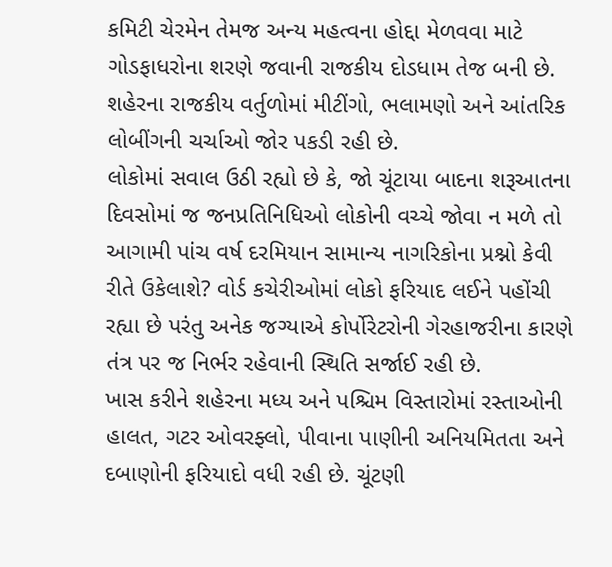કમિટી ચેરમેન તેમજ અન્ય મહત્વના હોદ્દા મેળવવા માટે ગોડફાધરોના શરણે જવાની રાજકીય દોડધામ તેજ બની છે. શહેરના રાજકીય વર્તુળોમાં મીટીંગો, ભલામણો અને આંતરિક લોબીંગની ચર્ચાઓ જોર પકડી રહી છે.
લોકોમાં સવાલ ઉઠી રહ્યો છે કે, જો ચૂંટાયા બાદના શરૂઆતના દિવસોમાં જ જનપ્રતિનિધિઓ લોકોની વચ્ચે જોવા ન મળે તો આગામી પાંચ વર્ષ દરમિયાન સામાન્ય નાગરિકોના પ્રશ્નો કેવી રીતે ઉકેલાશે? વોર્ડ કચેરીઓમાં લોકો ફરિયાદ લઈને પહોંચી રહ્યા છે પરંતુ અનેક જગ્યાએ કોર્પોરેટરોની ગેરહાજરીના કારણે તંત્ર પર જ નિર્ભર રહેવાની સ્થિતિ સર્જાઈ રહી છે.
ખાસ કરીને શહેરના મધ્ય અને પશ્ચિમ વિસ્તારોમાં રસ્તાઓની હાલત, ગટર ઓવરફ્લો, પીવાના પાણીની અનિયમિતતા અને દબાણોની ફરિયાદો વધી રહી છે. ચૂંટણી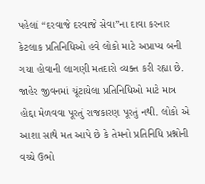પહેલાં “દરવાજે દરવાજે સેવા”ના દાવા કરનાર કેટલાક પ્રતિનિધિઓ હવે લોકો માટે અપ્રાપ્ય બની ગયા હોવાની લાગણી મતદારો વ્યક્ત કરી રહ્યા છે. જાહેર જીવનમાં ચૂંટાયેલા પ્રતિનિધિઓ માટે માત્ર હોદ્દા મેળવવા પૂરતું રાજકારણ પૂરતું નથી. લોકો એ આશા સાથે મત આપે છે કે તેમનો પ્રતિનિધિ પ્રશ્નોની વચ્ચે ઉભો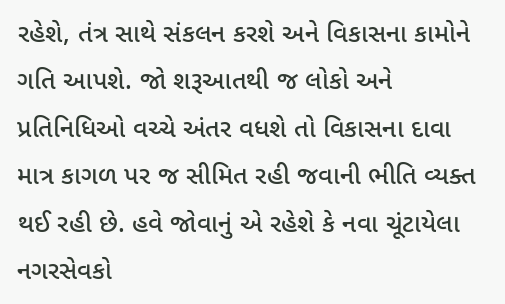રહેશે, તંત્ર સાથે સંકલન કરશે અને વિકાસના કામોને ગતિ આપશે. જો શરૂઆતથી જ લોકો અને પ્રતિનિધિઓ વચ્ચે અંતર વધશે તો વિકાસના દાવા માત્ર કાગળ પર જ સીમિત રહી જવાની ભીતિ વ્યક્ત થઈ રહી છે. હવે જોવાનું એ રહેશે કે નવા ચૂંટાયેલા નગરસેવકો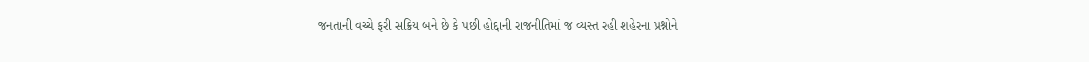જનતાની વચ્ચે ફરી સક્રિય બને છે કે પછી હોદ્દાની રાજનીતિમાં જ વ્યસ્ત રહી શહેરના પ્રશ્નોને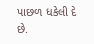પાછળ ધકેલી દે છે.